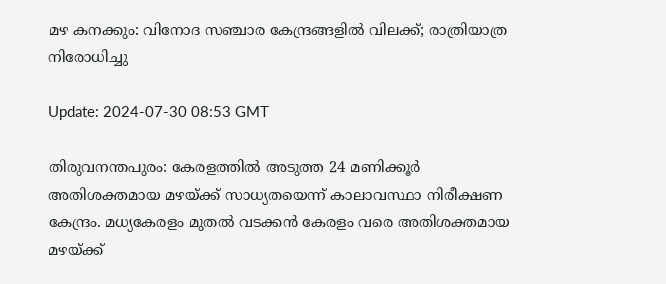മഴ കനക്കും: വിനോദ സഞ്ചാര കേന്ദ്രങ്ങളില്‍ വിലക്ക്; രാത്രിയാത്ര നിരോധിച്ചു

Update: 2024-07-30 08:53 GMT

തിരുവനന്തപുരം: കേരളത്തില്‍ അടുത്ത 24 മണിക്കൂര്‍ അതിശക്തമായ മഴയ്ക്ക് സാധ്യതയെന്ന് കാലാവസ്ഥാ നിരീക്ഷണ കേന്ദ്രം. മധ്യകേരളം മുതല്‍ വടക്കന്‍ കേരളം വരെ അതിശക്തമായ മഴയ്ക്ക്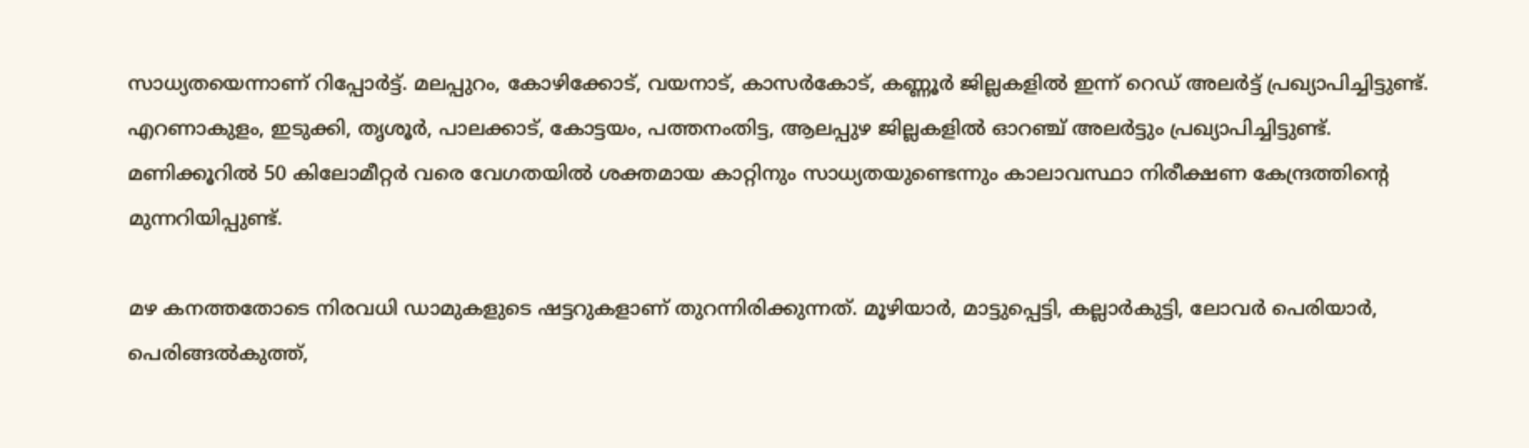സാധ്യതയെന്നാണ് റിപ്പോര്‍ട്ട്. മലപ്പുറം, കോഴിക്കോട്, വയനാട്, കാസര്‍കോട്, കണ്ണൂര്‍ ജില്ലകളില്‍ ഇന്ന് റെഡ് അലര്‍ട്ട് പ്രഖ്യാപിച്ചിട്ടുണ്ട്. എറണാകുളം, ഇടുക്കി, തൃശൂര്‍, പാലക്കാട്, കോട്ടയം, പത്തനംതിട്ട, ആലപ്പുഴ ജില്ലകളില്‍ ഓറഞ്ച് അലര്‍ട്ടും പ്രഖ്യാപിച്ചിട്ടുണ്ട്. മണിക്കൂറില്‍ 50 കിലോമീറ്റര്‍ വരെ വേഗതയില്‍ ശക്തമായ കാറ്റിനും സാധ്യതയുണ്ടെന്നും കാലാവസ്ഥാ നിരീക്ഷണ കേന്ദ്രത്തിന്റെ മുന്നറിയിപ്പുണ്ട്.

മഴ കനത്തതോടെ നിരവധി ഡാമുകളുടെ ഷട്ടറുകളാണ് തുറന്നിരിക്കുന്നത്. മൂഴിയാര്‍, മാട്ടുപ്പെട്ടി, കല്ലാര്‍കുട്ടി, ലോവര്‍ പെരിയാര്‍, പെരിങ്ങല്‍കുത്ത്,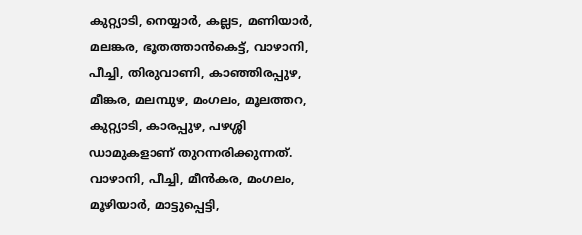കുറ്റ്യാടി, നെയ്യാര്‍, കല്ലട, മണിയാര്‍, മലങ്കര, ഭൂതത്താന്‍കെട്ട്, വാഴാനി, പീച്ചി, തിരുവാണി, കാഞ്ഞിരപ്പുഴ, മീങ്കര, മലമ്പുഴ, മംഗലം, മൂലത്തറ, കുറ്റ്യാടി, കാരപ്പുഴ, പഴശ്ശി ഡാമുകളാണ് തുറന്നരിക്കുന്നത്. വാഴാനി, പീച്ചി, മീന്‍കര, മംഗലം, മൂഴിയാര്‍, മാട്ടുപ്പെട്ടി,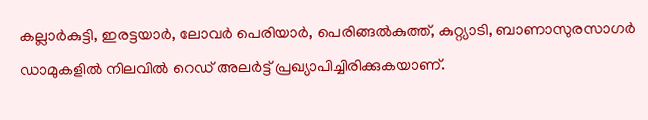കല്ലാര്‍കുട്ടി, ഇരട്ടയാര്‍, ലോവര്‍ പെരിയാര്‍, പെരിങ്ങല്‍കുത്ത്, കുറ്റ്യാടി, ബാണാസുരസാഗര്‍ ഡാമുകളില്‍ നിലവില്‍ റെഡ് അലര്‍ട്ട് പ്രഖ്യാപിച്ചിരിക്കുകയാണ്.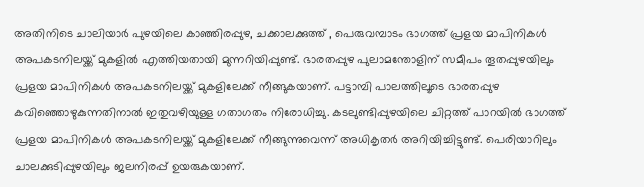അതിനിടെ ചാലിയാര്‍ പുഴയിലെ കാഞ്ഞിരപ്പുഴ, ചക്കാലക്കുത്ത് , പെരുവമ്പാടം ഭാഗത്ത് പ്രളയ മാപിനികള്‍ അപകടനിലയ്ക്ക് മുകളില്‍ എത്തിയതായി മുന്നറിയിപ്പുണ്ട്. ഭാരതപ്പുഴ പുലാമന്തോളിന് സമീപം തൂതപ്പുഴയിലും പ്രളയ മാപിനികള്‍ അപകടനിലയ്ക്ക് മുകളിലേക്ക് നീങ്ങുകയാണ്. പട്ടാമ്പി പാലത്തിലൂടെ ഭാരതപ്പുഴ കവിഞ്ഞൊഴുകുന്നതിനാല്‍ ഇതുവഴിയുള്ള ഗതാഗതം നിരോധിച്ചു. കടലുണ്ടിപ്പുഴയിലെ ചിറ്റത്ത് പാറയില്‍ ഭാഗത്ത് പ്രളയ മാപിനികള്‍ അപകടനിലയ്ക്ക് മുകളിലേക്ക് നീങ്ങുന്നുവെന്ന് അധികൃതര്‍ അറിയിച്ചിട്ടുണ്ട്. പെരിയാറിലും ചാലക്കുടിപ്പുഴയിലും ജലനിരപ്പ് ഉയരുകയാണ്.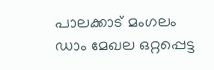പാലക്കാട് മംഗലം ഡാം മേഖല ഒറ്റപ്പെട്ട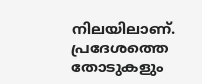നിലയിലാണ്. പ്രദേശത്തെ തോടുകളും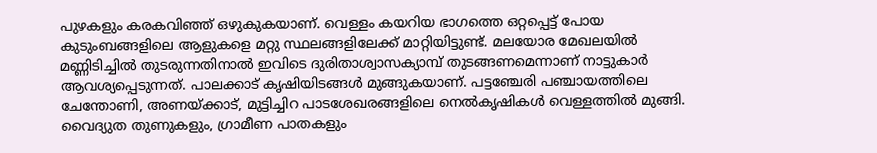പുഴകളും കരകവിഞ്ഞ് ഒഴുകുകയാണ്. വെള്ളം കയറിയ ഭാഗത്തെ ഒറ്റപ്പെട്ട് പോയ കുടുംബങ്ങളിലെ ആളുകളെ മറ്റു സ്ഥലങ്ങളിലേക്ക് മാറ്റിയിട്ടുണ്ട്. മലയോര മേഖലയില്‍ മണ്ണിടിച്ചില്‍ തുടരുന്നതിനാല്‍ ഇവിടെ ദുരിതാശ്വാസക്യാമ്പ് തുടങ്ങണമെന്നാണ് നാട്ടുകാര്‍ ആവശ്യപ്പെടുന്നത്. പാലക്കാട് കൃഷിയിടങ്ങള്‍ മുങ്ങുകയാണ്. പട്ടഞ്ചേരി പഞ്ചായത്തിലെ ചേന്തോണി, അണയ്ക്കാട്, മുട്ടിച്ചിറ പാടശേഖരങ്ങളിലെ നെല്‍കൃഷികള്‍ വെള്ളത്തില്‍ മുങ്ങി. വൈദ്യുത തുണുകളും, ഗ്രാമീണ പാതകളും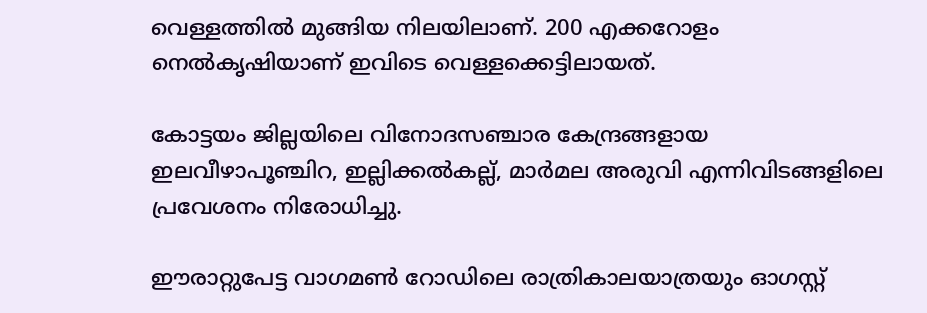വെള്ളത്തില്‍ മുങ്ങിയ നിലയിലാണ്. 200 എക്കറോളം നെല്‍കൃഷിയാണ് ഇവിടെ വെള്ളക്കെട്ടിലായത്.

കോട്ടയം ജില്ലയിലെ വിനോദസഞ്ചാര കേന്ദ്രങ്ങളായ ഇലവീഴാപൂഞ്ചിറ, ഇല്ലിക്കല്‍കല്ല്, മാര്‍മല അരുവി എന്നിവിടങ്ങളിലെ പ്രവേശനം നിരോധിച്ചു.

ഈരാറ്റുപേട്ട വാഗമണ്‍ റോഡിലെ രാത്രികാലയാത്രയും ഓഗസ്റ്റ്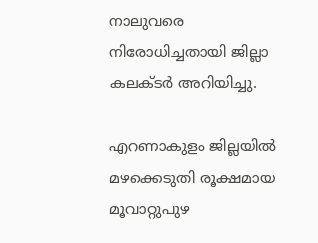നാലുവരെ നിരോധിച്ചതായി ജില്ലാ കലക്ടര്‍ അറിയിച്ചു.

എറണാകുളം ജില്ലയില്‍ മഴക്കെടുതി രൂക്ഷമായ മൂവാറ്റുപുഴ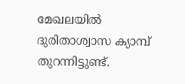മേഖലയില്‍ ദുരിതാശ്വാസ ക്യാമ്പ് തുറന്നിട്ടുണ്ട്.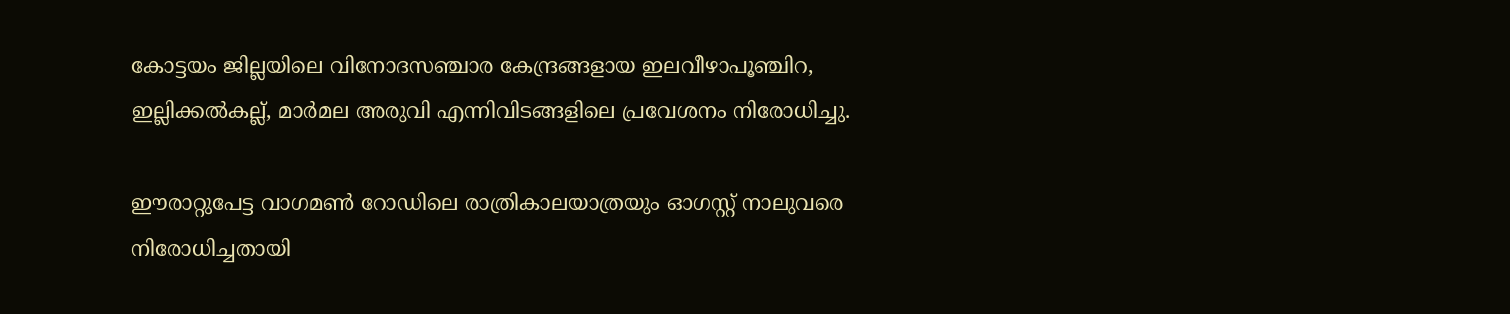കോട്ടയം ജില്ലയിലെ വിനോദസഞ്ചാര കേന്ദ്രങ്ങളായ ഇലവീഴാപൂഞ്ചിറ, ഇല്ലിക്കല്‍കല്ല്, മാര്‍മല അരുവി എന്നിവിടങ്ങളിലെ പ്രവേശനം നിരോധിച്ചു.

ഈരാറ്റുപേട്ട വാഗമണ്‍ റോഡിലെ രാത്രികാലയാത്രയും ഓഗസ്റ്റ് നാലുവരെ നിരോധിച്ചതായി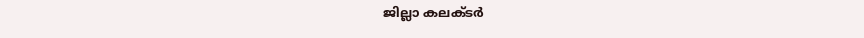ജില്ലാ കലക്ടര്‍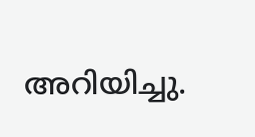അറിയിച്ചു.